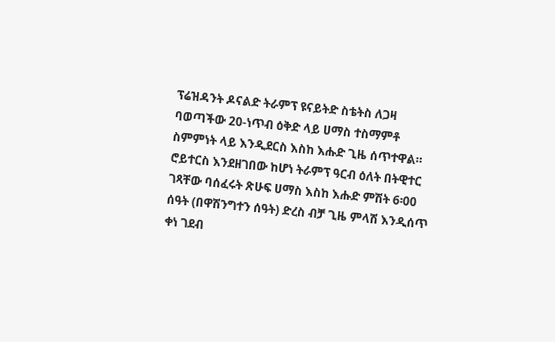ፕሬዝዳንት ዶናልድ ትራምፕ ዩናይትድ ስቴትስ ለጋዛ ባወጣችው 20-ነጥብ ዕቅድ ላይ ሀማስ ተስማምቶ ስምምነት ላይ እንዲደርስ እስከ እሑድ ጊዜ ሰጥተዋል።
ሮይተርስ እንደዘገበው ከሆነ ትራምፕ ዓርብ ዕለት በትዊተር ገጻቸው ባሰፈሩት ጽሁፍ ሀማስ እስከ እሑድ ምሽት 6፡00 ሰዓት (በዋሽንግተን ሰዓት) ድረስ ብቻ ጊዜ ምላሽ እንዲሰጥ ቀነ ገደብ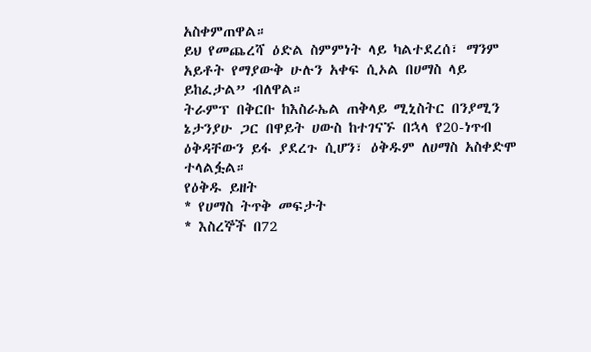አስቀምጠዋል።
ይህ የመጨረሻ ዕድል ስምምነት ላይ ካልተደረሰ፣ ማንም አይቶት የማያውቅ ሁሉን አቀፍ ሲኦል በሀማስ ላይ ይከፈታል” ብለዋል።
ትራምፕ በቅርቡ ከእስራኤል ጠቅላይ ሚኒስትር በንያሚን ኔታንያሁ ጋር በዋይት ሀውስ ከተገናኙ በኋላ የ20-ነጥብ ዕቅዳቸውን ይፋ ያደረጉ ሲሆን፣ ዕቅዱም ለሀማስ አስቀድሞ ተላልፏል።
የዕቅዱ ይዘት
* የሀማስ ትጥቅ መፍታት
* እስረኞች በ72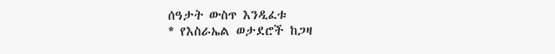ሰዓታት ውስጥ እንዲፈቱ
* የእስራኤል ወታደሮች ከጋዛ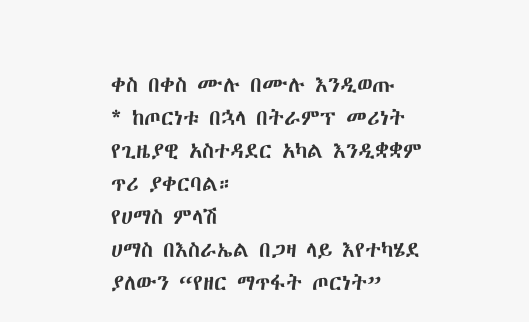ቀስ በቀስ ሙሉ በሙሉ እንዲወጡ
* ከጦርነቱ በኋላ በትራምፕ መሪነት የጊዜያዊ አስተዳደር አካል እንዲቋቋም ጥሪ ያቀርባል።
የሀማስ ምላሽ
ሀማስ በእስራኤል በጋዛ ላይ እየተካሄደ ያለውን “የዘር ማጥፋት ጦርነት”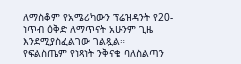ለማስቆም የአሜሪካውን ፕሬዝዳንት የ20-ነጥብ ዕቅድ ለማጥናት አሁንም ጊዜ እንደሚያስፈልገው ገልጿል።
የፍልስጤም የነጻነት ንቅናቄ ባለስልጣን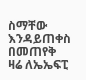ስማቸው እንዳይጠቀስ በመጠየቅ ዛሬ ለኤኤፍፒ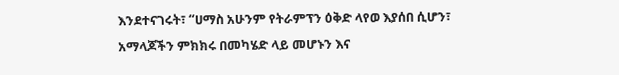እንደተናገሩት፣ “ሀማስ አሁንም የትራምፕን ዕቅድ ላየወ እያሰበ ሲሆን፣ አማላጆችን ምክክሩ በመካሄድ ላይ መሆኑን እና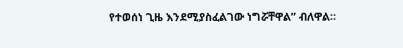የተወሰነ ጊዜ እንደሚያስፈልገው ነግሯቸዋል” ብለዋል።